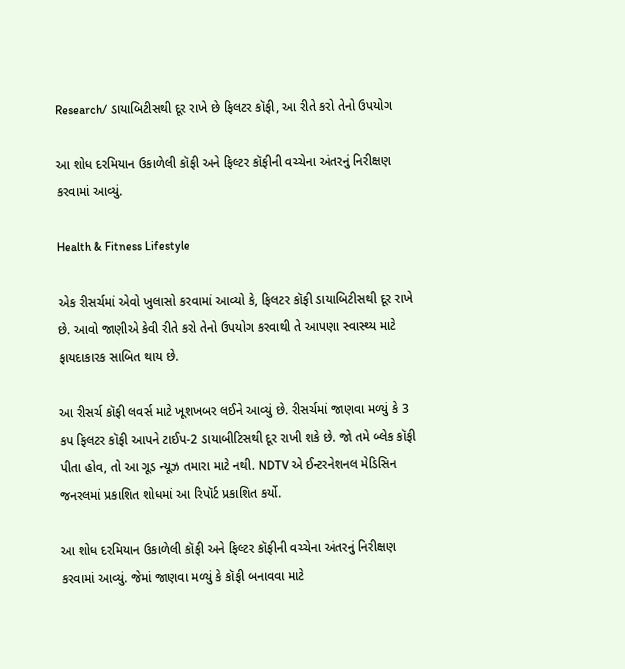Research/ ડાયાબિટીસથી દૂર રાખે છે ફિલટર કૉફી, આ રીતે કરો તેનો ઉપયોગ

આ શોધ દરમિયાન ઉકાળેલી કૉફી અને ફિલ્ટર કૉફીની વચ્ચેના અંતરનું નિરીક્ષણ કરવામાં આવ્યું.

Health & Fitness Lifestyle

એક રીસર્ચમાં એવો ખુલાસો કરવામાં આવ્યો કે, ફિલટર કૉફી ડાયાબિટીસથી દૂર રાખે છે. આવો જાણીએ કેવી રીતે કરો તેનો ઉપયોગ કરવાથી તે આપણા સ્વાસ્થ્ય માટે ફાયદાકારક સાબિત થાય છે.

આ રીસર્ચ કૉફી લવર્સ માટે ખૂશખબર લઈને આવ્યું છે. રીસર્ચમાં જાણવા મળ્યું કે 3 કપ ફિલટર કૉફી આપને ટાઈપ-2 ડાયાબીટિસથી દૂર રાખી શકે છે. જો તમે બ્લેક કૉફી પીતા હોવ, તો આ ગૂડ ન્યૂઝ તમારા માટે નથી. NDTV એ ઈન્ટરનેશનલ મેડિસિન જનરલમાં પ્રકાશિત શોધમાં આ રિપૉર્ટ પ્રકાશિત કર્યો.

આ શોધ દરમિયાન ઉકાળેલી કૉફી અને ફિલ્ટર કૉફીની વચ્ચેના અંતરનું નિરીક્ષણ કરવામાં આવ્યું. જેમાં જાણવા મળ્યું કે કૉફી બનાવવા માટે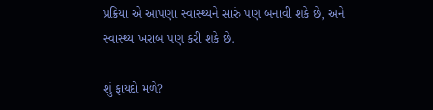પ્રક્રિયા એ આપણા સ્વાસ્થ્યને સારું પણ બનાવી શકે છે, અને સ્વાસ્થ્ય ખરાબ પણ કરી શકે છે.

શું ફાયદો મળે?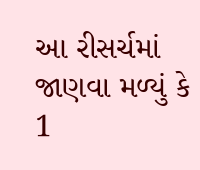આ રીસર્ચમાં જાણવા મળ્યું કે 1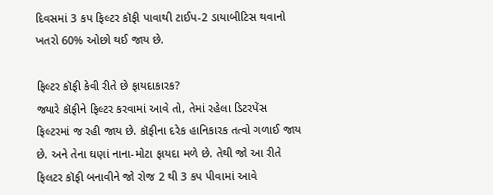દિવસમાં 3 કપ ફિલ્ટર કૉફી પાવાથી ટાઈપ-2 ડાયાબીટિસ થવાનો ખતરો 60% ઓછો થઈ જાય છે.

ફિલ્ટર કૉફી કેવી રીતે છે ફાયદાકારક?
જ્યારે કૉફીને ફિલ્ટર કરવામાં આવે તો, તેમાં રહેલા ડિટરપેંસ ફિલ્ટરમાં જ રહી જાય છે. કૉફીના દરેક હાનિકારક તત્વો ગળાઈ જાય છે. અને તેના ઘણાં નાના-મોટા ફાયદા મળે છે. તેથી જો આ રીતે ફિલટર કૉફી બનાવીને જો રોજ 2 થી 3 કપ પીવામાં આવે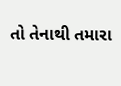તો તેનાથી તમારા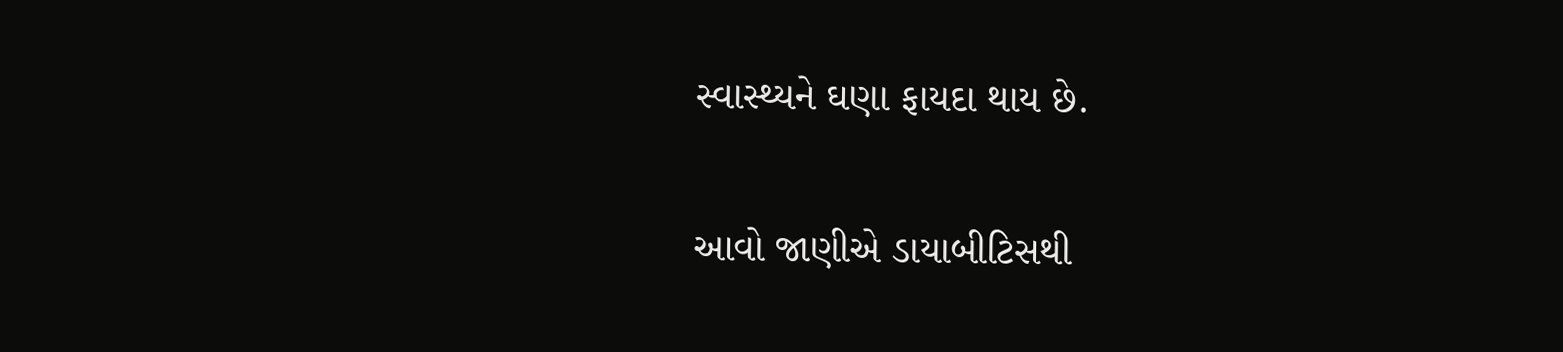સ્વાસ્થ્યને ઘણા ફાયદા થાય છે.

આવો જાણીએ ડાયાબીટિસથી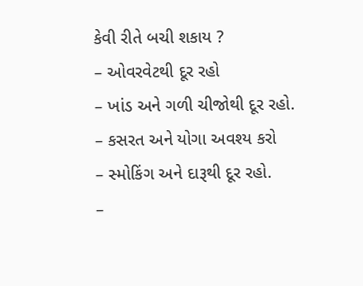કેવી રીતે બચી શકાય ?
– ઓવરવેટથી દૂર રહો
– ખાંડ અને ગળી ચીજોથી દૂર રહો.
– કસરત અને યોગા અવશ્ય કરો
– સ્મોકિંગ અને દારૂથી દૂર રહો.
–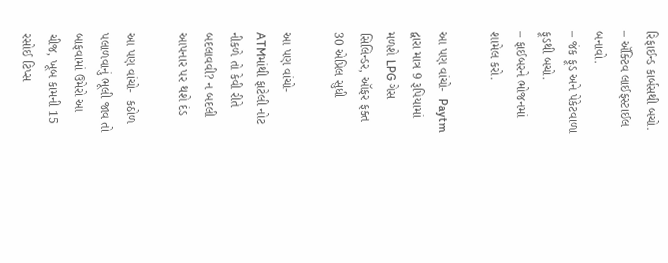રિફાઈન્ડ કાર્બસથી બચો.
– ઍક્ટિવ લાઈફસ્ટાઈલ બનાવો.
– જંક ફૂડ અને પેકેટવાળા ફૂડથી બચો.
– ફાઈબરને ભોજનમાં શામેલ કરો.

આ પણ વાંચો-  Paytm દ્વારા માત્ર 9 રૂપિયામાં મળશે LPG ગેસ સિલિન્ડર, ઑફર ફક્ત 30 એપ્રિલ સુધી

આ પણ વાંચો-  ATMમાંથી ફાટેલી નોટ નીકળે તો કેવી રીતે બદલાવવી? ન બદલી આપનાર પર થશે દંડ

આ પણ વાંચો-  કઠોળ પલાળવાનું ભૂલી જાવ તો બાફવામાં ઉમેરો આ ચીજ, ખૂબ કામની 15 રસોઈ ટિપ્સ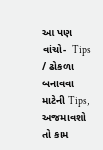આ પણ વાંચો-  Tips / ઢોકળા બનાવવા માટેની Tips, અજમાવશો તો કામ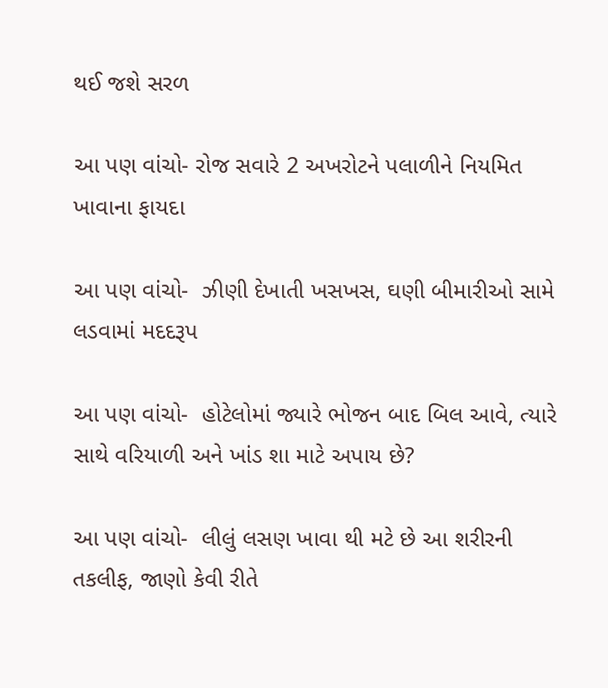થઈ જશે સરળ

આ પણ વાંચો- રોજ સવારે 2 અખરોટને પલાળીને નિયમિત ખાવાના ફાયદા

આ પણ વાંચો-  ઝીણી દેખાતી ખસખસ, ઘણી બીમારીઓ સામે લડવામાં મદદરૂપ

આ પણ વાંચો-  હોટેલોમાં જ્યારે ભોજન બાદ બિલ આવે, ત્યારે સાથે વરિયાળી અને ખાંડ શા માટે અપાય છે?

આ પણ વાંચો-  લીલું લસણ ખાવા થી મટે છે આ શરીરની તકલીફ, જાણો કેવી રીતે